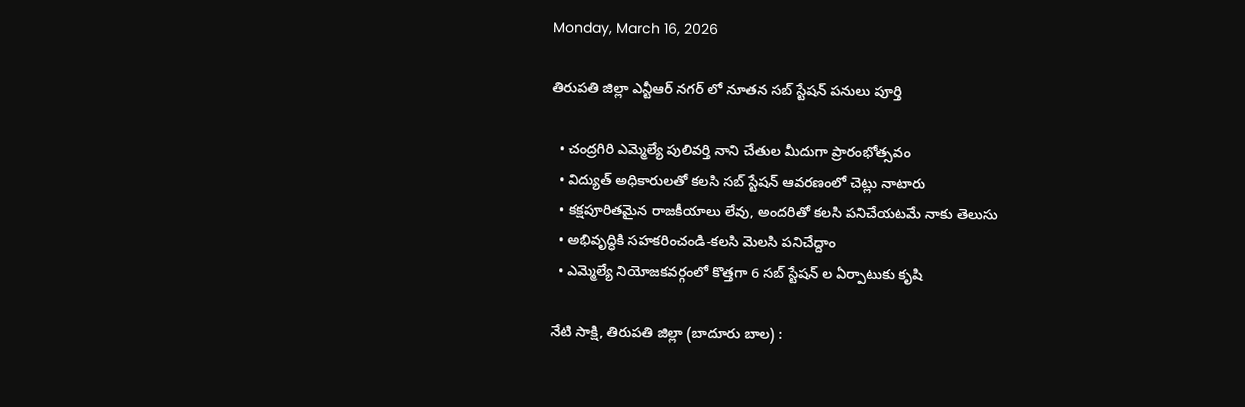Monday, March 16, 2026

తిరుపతి జిల్లా ఎన్టీఆర్ నగర్ లో నూతన సబ్ స్టేషన్ పనులు పూర్తి

  • చంద్రగిరి ఎమ్మెల్యే పులివర్తి నాని చేతుల మీదుగా ప్రారంభోత్సవం
  • విద్యుత్ అధికారులతో కలసి సబ్ స్టేషన్ ఆవరణంలో చెట్లు నాటారు
  • కక్షపూరితమైన రాజకీయాలు లేవు, అందరితో కలసి పనిచేయటమే నాకు తెలుసు
  • అభివృద్ధికి సహకరించండి-కలసి మెలసి పనిచేద్దాం
  • ఎమ్మెల్యే నియోజకవర్గంలో కొత్తగా 6 సబ్ స్టేషన్ ల ఏర్పాటుకు కృషి

నేటి సాక్షి, తిరుపతి జిల్లా (బాదూరు బాల) :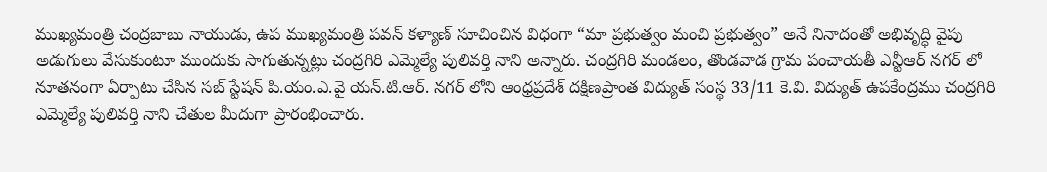ముఖ్యమంత్రి చంద్రబాబు నాయుడు, ఉప ముఖ్యమంత్రి పవన్ కళ్యాణ్ సూచించిన విధంగా “మా ప్రభుత్వం మంచి ప్రభుత్వం” అనే నినాదంతో అభివృద్ధి వైపు అడుగులు వేసుకుంటూ ముందుకు సాగుతున్నట్లు చంద్రగిరి ఎమ్మెల్యే పులివర్తి నాని అన్నారు. చంద్రగిరి మండలం, తొండవాడ గ్రామ పంచాయతీ ఎన్టీఆర్ నగర్ లో నూతనంగా ఏర్పాటు చేసిన సబ్ స్టేషన్ పి.యం.ఎ.వై యన్.టి.ఆర్. నగర్ లోని ఆంధ్రప్రదేశ్ దక్షిణప్రాంత విద్యుత్ సంస్థ 33/11 కె.వి. విద్యుత్ ఉపకేంద్రము చంద్రగిరి ఎమ్మెల్యే పులివర్తి నాని చేతుల మీదుగా ప్రారంభించారు.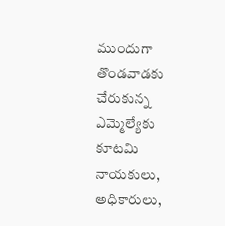ముందుగా తొండవాడకు చేరుకున్న ఎమ్మెల్యేకు కూటమి నాయకులు, అధికారులు,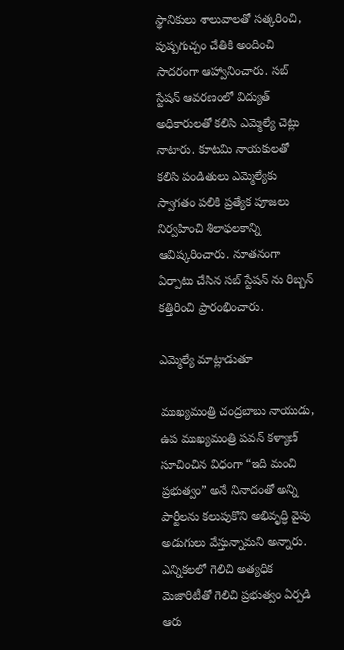స్థానికులు శాలువాలతో సత్కరించి, పుష్పగుచ్చం చేతికి అందించి సాదరంగా ఆహ్వానించారు. సబ్ స్టేషన్ ఆవరణంలో విద్యుత్ అధికారులతో కలిసి ఎమ్మెల్యే చెట్లు నాటారు. కూటమి నాయకులతో కలిసి పండితులు ఎమ్మెల్యేకు స్వాగతం పలికి ప్రత్యేక పూజలు నిర్వహించి శిలాఫలకాన్ని ఆవిష్కరించారు. నూతనంగా ఏర్పాటు చేసిన సబ్ స్టేషన్ ను రిబ్బన్ కత్తిరించి ప్రారంభించారు.

ఎమ్మెల్యే మాట్లాడుతూ

ముఖ్యమంత్రి చంద్రబాబు నాయుడు, ఉప ముఖ్యమంత్రి పవన్ కళ్యాణ్ సూచించిన విధంగా “ఇది మంచి ప్రభుత్వం” అనే నినాదంతో అన్ని పార్టీలను కలుపుకొని అభివృద్ధి వైపు అడుగులు వేస్తున్నామని అన్నారు. ఎన్నికలలో గెలిచి అత్యధిక మెజారిటీతో గెలిచి ప్రభుత్వం ఏర్పడి ఆరు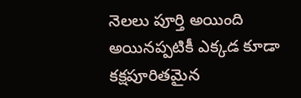నెలలు పూర్తి అయింది అయినప్పటికీ ఎక్కడ కూడా కక్షపూరితమైన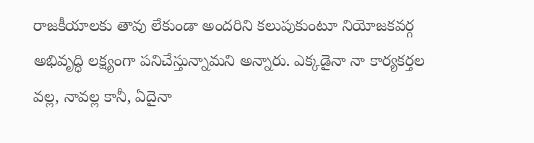రాజకీయాలకు తావు లేకుండా అందరిని కలుపుకుంటూ నియోజకవర్గ అభివృద్ధి లక్ష్యంగా పనిచేస్తున్నామని అన్నారు. ఎక్కడైనా నా కార్యకర్తల వల్ల, నావల్ల కానీ, ఏదైనా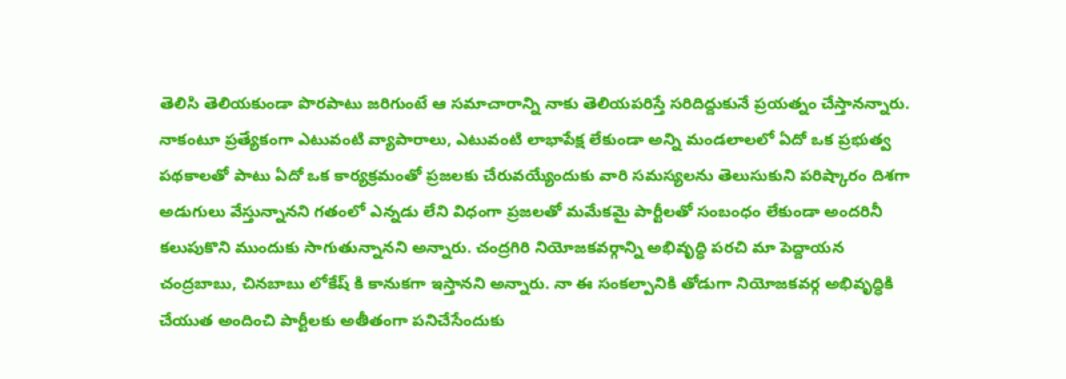తెలిసి తెలియకుండా పొరపాటు జరిగుంటే ఆ సమాచారాన్ని నాకు తెలియపరిస్తే సరిదిద్దుకునే ప్రయత్నం చేస్తానన్నారు. నాకంటూ ప్రత్యేకంగా ఎటువంటి వ్యాపారాలు, ఎటువంటి లాభాపేక్ష లేకుండా అన్ని మండలాలలో ఏదో ఒక ప్రభుత్వ పథకాలతో పాటు ఏదో ఒక కార్యక్రమంతో ప్రజలకు చేరువయ్యేందుకు వారి సమస్యలను తెలుసుకుని పరిష్కారం దిశగా అడుగులు వేస్తున్నానని గతంలో ఎన్నడు లేని విధంగా ప్రజలతో మమేకమై పార్టీలతో సంబంధం లేకుండా అందరినీ కలుపుకొని ముందుకు సాగుతున్నానని అన్నారు. చంద్రగిరి నియోజకవర్గాన్ని అభివృద్ధి పరచి మా పెద్దాయన చంద్రబాబు, చినబాబు లోకేష్ కి కానుకగా ఇస్తానని అన్నారు. నా ఈ సంకల్పానికి తోడుగా నియోజకవర్గ అభివృద్ధికి చేయుత అందించి పార్టీలకు అతీతంగా పనిచేసేందుకు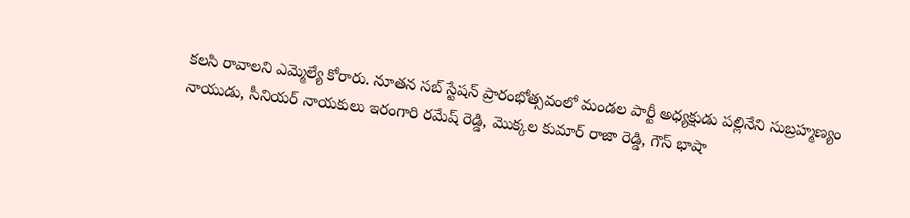కలసి రావాలని ఎమ్మెల్యే కోరారు. నూతన సబ్ స్టేషన్ ప్రారంభోత్సవంలో మండల పార్టీ అధ్యక్షుడు పల్లినేని సుబ్రహ్మణ్యం నాయుడు, సీనియర్ నాయకులు ఇరంగారి రమేష్ రెడ్డి, మొక్కల కుమార్ రాజా రెడ్డి, గౌస్ భాషా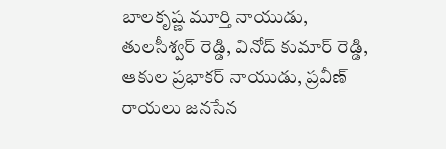బాలకృష్ణ మూర్తి నాయుడు, తులసీశ్వర్ రెడ్డి, వినోద్ కుమార్ రెడ్డి, ఆకుల ప్రభాకర్ నాయుడు, ప్రవీణ్ రాయలు జనసేన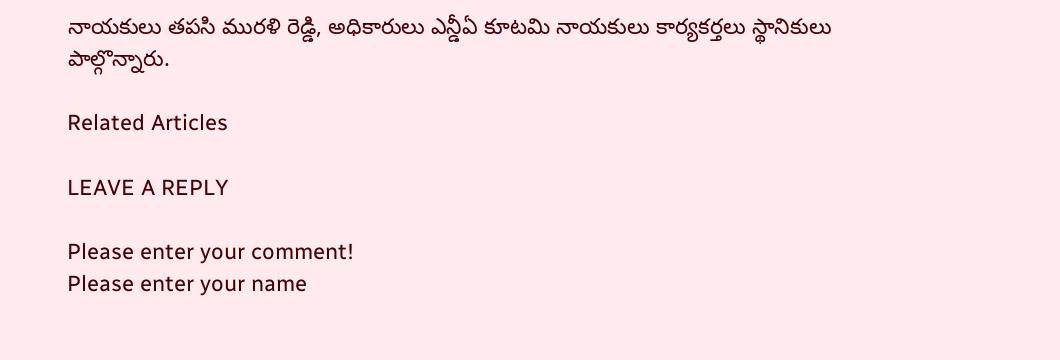నాయకులు తపసి మురళి రెడ్డి, అధికారులు ఎన్డీఏ కూటమి నాయకులు కార్యకర్తలు స్థానికులు పాల్గొన్నారు.

Related Articles

LEAVE A REPLY

Please enter your comment!
Please enter your name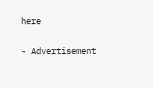here

- Advertisement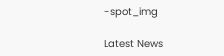-spot_img

Latest News